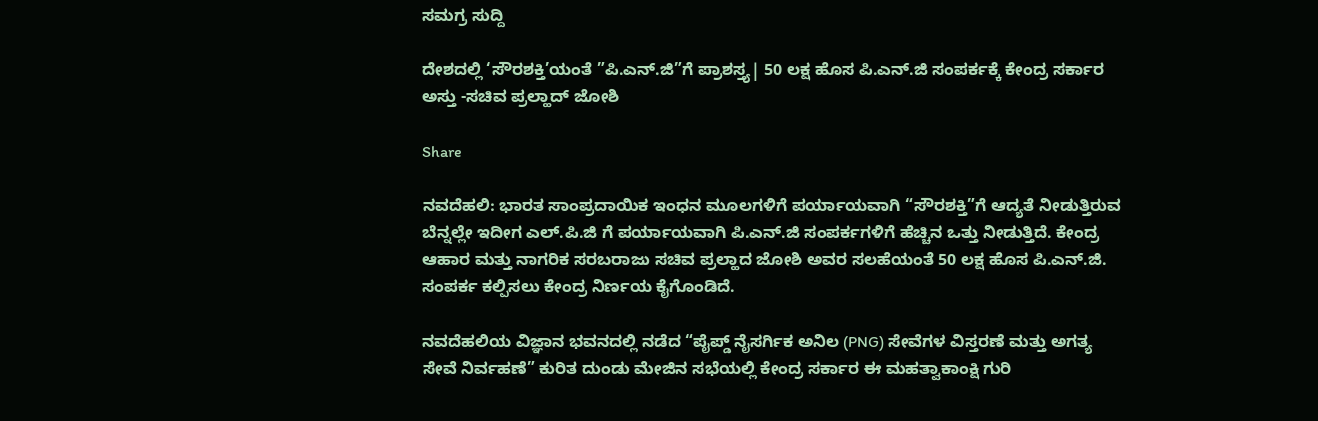ಸಮಗ್ರ ಸುದ್ದಿ

ದೇಶದಲ್ಲಿ ‘ಸೌರಶಕ್ತಿ’ಯಂತೆ ”ಪಿ.ಎನ್.ಜಿ”ಗೆ ಪ್ರಾಶಸ್ತ್ಯ| 50 ಲಕ್ಷ ಹೊಸ ಪಿ.ಎನ್.ಜಿ ಸಂಪರ್ಕಕ್ಕೆ ಕೇಂದ್ರ ಸರ್ಕಾರ ಅಸ್ತು -ಸಚಿವ ಪ್ರಲ್ಹಾದ್ ಜೋಶಿ

Share

ನವದೆಹಲಿ: ಭಾರತ ಸಾಂಪ್ರದಾಯಿಕ ಇಂಧನ ಮೂಲಗಳಿಗೆ ಪರ್ಯಾಯವಾಗಿ “ಸೌರಶಕ್ತಿ”ಗೆ ಆದ್ಯತೆ ನೀಡುತ್ತಿರುವ ಬೆನ್ನಲ್ಲೇ ಇದೀಗ ಎಲ್.ಪಿ.ಜಿ ಗೆ ಪರ್ಯಾಯವಾಗಿ ಪಿ.ಎನ್.ಜಿ ಸಂಪರ್ಕಗಳಿಗೆ ಹೆಚ್ಚಿನ ಒತ್ತು ನೀಡುತ್ತಿದೆ. ಕೇಂದ್ರ ಆಹಾರ ಮತ್ತು ನಾಗರಿಕ ಸರಬರಾಜು ಸಚಿವ ಪ್ರಲ್ಹಾದ ಜೋಶಿ ಅವರ ಸಲಹೆಯಂತೆ 50 ಲಕ್ಷ ಹೊಸ ಪಿ.ಎನ್.ಜಿ. ಸಂಪರ್ಕ ಕಲ್ಪಿಸಲು ಕೇಂದ್ರ ನಿರ್ಣಯ ಕೈಗೊಂಡಿದೆ.

ನವದೆಹಲಿಯ ವಿಜ್ಞಾನ ಭವನದಲ್ಲಿ ನಡೆದ “ಪೈಪ್ಡ್ ನೈಸರ್ಗಿಕ ಅನಿಲ (PNG) ಸೇವೆಗಳ ವಿಸ್ತರಣೆ ಮತ್ತು ಅಗತ್ಯ ಸೇವೆ ನಿರ್ವಹಣೆ” ಕುರಿತ ದುಂಡು ಮೇಜಿನ ಸಭೆಯಲ್ಲಿ ಕೇಂದ್ರ ಸರ್ಕಾರ ಈ ಮಹತ್ವಾಕಾಂಕ್ಷಿ ಗುರಿ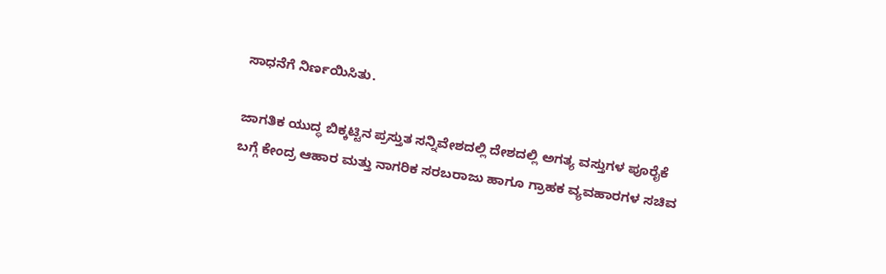ಸಾಧನೆಗೆ ನಿರ್ಣಯಿಸಿತು.

ಜಾಗತಿಕ ಯುದ್ಧ ಬಿಕ್ಕಟ್ಟಿನ ಪ್ರಸ್ತುತ ಸನ್ನಿವೇಶದಲ್ಲಿ ದೇಶದಲ್ಲಿ ಅಗತ್ಯ ವಸ್ತುಗಳ ಪೂರೈಕೆ ಬಗ್ಗೆ ಕೇಂದ್ರ ಆಹಾರ ಮತ್ತು ನಾಗರಿಕ ಸರಬರಾಜು ಹಾಗೂ ಗ್ರಾಹಕ ವ್ಯವಹಾರಗಳ ಸಚಿವ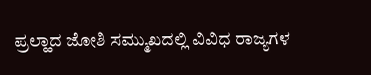ಪ್ರಲ್ಹಾದ ಜೋಶಿ ಸಮ್ಮುಖದಲ್ಲಿ ವಿವಿಧ ರಾಜ್ಯಗಳ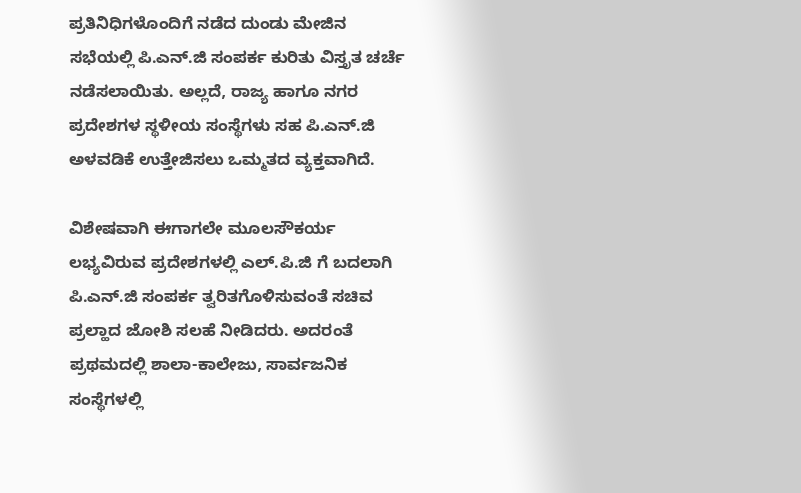ಪ್ರತಿನಿಧಿಗಳೊಂದಿಗೆ ನಡೆದ ದುಂಡು ಮೇಜಿನ ಸಭೆಯಲ್ಲಿ ಪಿ.ಎನ್.ಜಿ ಸಂಪರ್ಕ ಕುರಿತು ವಿಸ್ತೃತ ಚರ್ಚೆ ನಡೆಸಲಾಯಿತು. ಅಲ್ಲದೆ, ರಾಜ್ಯ ಹಾಗೂ ನಗರ ಪ್ರದೇಶಗಳ ಸ್ಥಳೀಯ ಸಂಸ್ಥೆಗಳು ಸಹ ಪಿ.ಎನ್.ಜಿ ಅಳವಡಿಕೆ ಉತ್ತೇಜಿಸಲು ಒಮ್ಮತದ ವ್ಯಕ್ತವಾಗಿದೆ.

ವಿಶೇಷವಾಗಿ ಈಗಾಗಲೇ ಮೂಲಸೌಕರ್ಯ ಲಭ್ಯವಿರುವ ಪ್ರದೇಶಗಳಲ್ಲಿ ಎಲ್.ಪಿ.ಜಿ ಗೆ ಬದಲಾಗಿ ಪಿ.ಎನ್.ಜಿ ಸಂಪರ್ಕ ತ್ವರಿತಗೊಳಿಸುವಂತೆ ಸಚಿವ ಪ್ರಲ್ಹಾದ ಜೋಶಿ ಸಲಹೆ ನೀಡಿದರು. ಅದರಂತೆ ಪ್ರಥಮದಲ್ಲಿ ಶಾಲಾ-ಕಾಲೇಜು, ಸಾರ್ವಜನಿಕ ಸಂಸ್ಥೆಗಳಲ್ಲಿ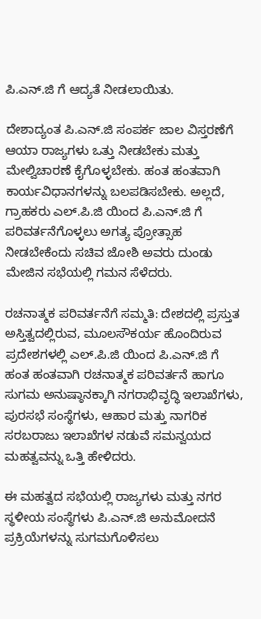ಪಿ.ಎನ್.ಜಿ ಗೆ ಆದ್ಯತೆ ನೀಡಲಾಯಿತು.

ದೇಶಾದ್ಯಂತ ಪಿ.ಎನ್.ಜಿ ಸಂಪರ್ಕ ಜಾಲ ವಿಸ್ತರಣೆಗೆ ಆಯಾ ರಾಜ್ಯಗಳು ಒತ್ತು ನೀಡಬೇಕು ಮತ್ತು ಮೇಲ್ವಿಚಾರಣೆ ಕೈಗೊಳ್ಳಬೇಕು. ಹಂತ ಹಂತವಾಗಿ ಕಾರ್ಯವಿಧಾನಗಳನ್ನು ಬಲಪಡಿಸಬೇಕು. ಅಲ್ಲದೆ, ಗ್ರಾಹಕರು ಎಲ್.ಪಿ.ಜಿ ಯಿಂದ ಪಿ.ಎನ್.ಜಿ ಗೆ ಪರಿವರ್ತನೆಗೊಳ್ಳಲು ಅಗತ್ಯ ಪ್ರೋತ್ಸಾಹ ನೀಡಬೇಕೆಂದು ಸಚಿವ ಜೋಶಿ ಅವರು ದುಂಡು ಮೇಜಿನ ಸಭೆಯಲ್ಲಿ ಗಮನ ಸೆಳೆದರು.

ರಚನಾತ್ಮಕ ಪರಿವರ್ತನೆಗೆ ಸಮ್ಮತಿ: ದೇಶದಲ್ಲಿ ಪ್ರಸ್ತುತ ಅಸ್ತಿತ್ವದಲ್ಲಿರುವ, ಮೂಲಸೌಕರ್ಯ ಹೊಂದಿರುವ ಪ್ರದೇಶಗಳಲ್ಲಿ ಎಲ್.ಪಿ.ಜಿ ಯಿಂದ ಪಿ.ಎನ್.ಜಿ ಗೆ ಹಂತ ಹಂತವಾಗಿ ರಚನಾತ್ಮಕ ಪರಿವರ್ತನೆ ಹಾಗೂ ಸುಗಮ ಅನುಷ್ಠಾನಕ್ಕಾಗಿ ನಗರಾಭಿವೃದ್ಧಿ ಇಲಾಖೆಗಳು, ಪುರಸಭೆ ಸಂಸ್ಥೆಗಳು, ಆಹಾರ ಮತ್ತು ನಾಗರಿಕ ಸರಬರಾಜು ಇಲಾಖೆಗಳ ನಡುವೆ ಸಮನ್ವಯದ ಮಹತ್ವವನ್ನು ಒತ್ತಿ ಹೇಳಿದರು.

ಈ ಮಹತ್ವದ ಸಭೆಯಲ್ಲಿ ರಾಜ್ಯಗಳು ಮತ್ತು ನಗರ ಸ್ಥಳೀಯ ಸಂಸ್ಥೆಗಳು ಪಿ.ಎನ್.ಜಿ ಅನುಮೋದನೆ ಪ್ರಕ್ರಿಯೆಗಳನ್ನು ಸುಗಮಗೊಳಿಸಲು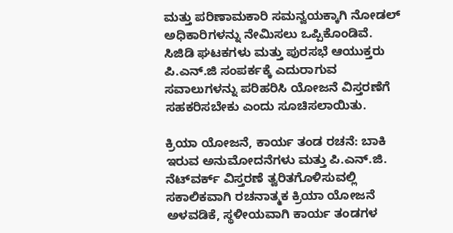ಮತ್ತು ಪರಿಣಾಮಕಾರಿ ಸಮನ್ವಯಕ್ಕಾಗಿ ನೋಡಲ್ ಅಧಿಕಾರಿಗಳನ್ನು ನೇಮಿಸಲು ಒಪ್ಪಿಕೊಂಡಿವೆ. ಸಿಜಿಡಿ ಘಟಕಗಳು ಮತ್ತು ಪುರಸಭೆ ಆಯುಕ್ತರು ಪಿ.ಎನ್.ಜಿ ಸಂಪರ್ಕಕ್ಕೆ ಎದುರಾಗುವ ಸವಾಲುಗಳನ್ನು ಪರಿಹರಿಸಿ ಯೋಜನೆ ವಿಸ್ತರಣೆಗೆ ಸಹಕರಿಸಬೇಕು ಎಂದು ಸೂಚಿಸಲಾಯಿತು.

ಕ್ರಿಯಾ ಯೋಜನೆ, ಕಾರ್ಯ ತಂಡ ರಚನೆ: ಬಾಕಿ ಇರುವ ಅನುಮೋದನೆಗಳು ಮತ್ತು ಪಿ.ಎನ್.ಜಿ. ನೆಟ್‌ವರ್ಕ್ ವಿಸ್ತರಣೆ ತ್ವರಿತಗೊಳಿಸುವಲ್ಲಿ ಸಕಾಲಿಕವಾಗಿ ರಚನಾತ್ಮಕ ಕ್ರಿಯಾ ಯೋಜನೆ ಅಳವಡಿಕೆ, ಸ್ಥಳೀಯವಾಗಿ ಕಾರ್ಯ ತಂಡಗಳ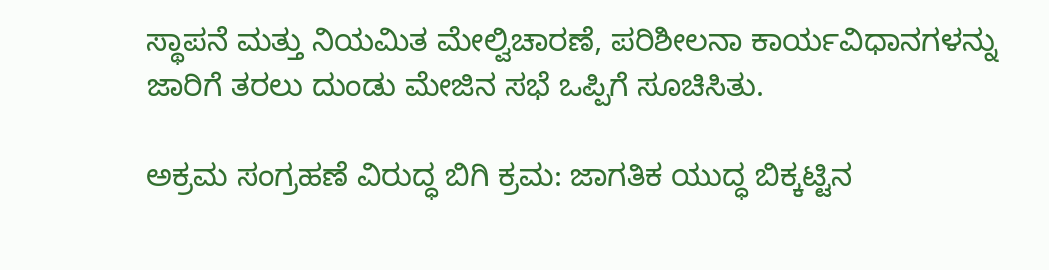ಸ್ಥಾಪನೆ ಮತ್ತು ನಿಯಮಿತ ಮೇಲ್ವಿಚಾರಣೆ, ಪರಿಶೀಲನಾ ಕಾರ್ಯವಿಧಾನಗಳನ್ನು ಜಾರಿಗೆ ತರಲು ದುಂಡು ಮೇಜಿನ ಸಭೆ ಒಪ್ಪಿಗೆ ಸೂಚಿಸಿತು.

ಅಕ್ರಮ ಸಂಗ್ರಹಣೆ ವಿರುದ್ಧ ಬಿಗಿ ಕ್ರಮ: ಜಾಗತಿಕ ಯುದ್ಧ ಬಿಕ್ಕಟ್ಟಿನ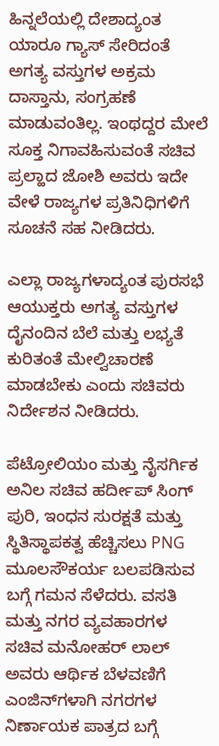ಹಿನ್ನಲೆಯಲ್ಲಿ ದೇಶಾದ್ಯಂತ ಯಾರೂ ಗ್ಯಾಸ್ ಸೇರಿದಂತೆ ಅಗತ್ಯ ವಸ್ತುಗಳ ಅಕ್ರಮ ದಾಸ್ತಾನು, ಸಂಗ್ರಹಣೆ ಮಾಡುವಂತಿಲ್ಲ. ಇಂಥದ್ದರ ಮೇಲೆ ಸೂಕ್ತ ನಿಗಾವಹಿಸುವಂತೆ ಸಚಿವ ಪ್ರಲ್ಹಾದ ಜೋಶಿ ಅವರು ಇದೇ ವೇಳೆ ರಾಜ್ಯಗಳ ಪ್ರತಿನಿಧಿಗಳಿಗೆ ಸೂಚನೆ ಸಹ ನೀಡಿದರು.

ಎಲ್ಲಾ ರಾಜ್ಯಗಳಾದ್ಯಂತ ಪುರಸಭೆ ಆಯುಕ್ತರು ಅಗತ್ಯ ವಸ್ತುಗಳ ದೈನಂದಿನ ಬೆಲೆ ಮತ್ತು ಲಭ್ಯತೆ ಕುರಿತಂತೆ ಮೇಲ್ವಿಚಾರಣೆ ಮಾಡಬೇಕು ಎಂದು ಸಚಿವರು ನಿರ್ದೇಶನ ನೀಡಿದರು.

ಪೆಟ್ರೋಲಿಯಂ ಮತ್ತು ನೈಸರ್ಗಿಕ ಅನಿಲ ಸಚಿವ ಹರ್ದೀಪ್ ಸಿಂಗ್ ಪುರಿ, ಇಂಧನ ಸುರಕ್ಷತೆ ಮತ್ತು ಸ್ಥಿತಿಸ್ಥಾಪಕತ್ವ ಹೆಚ್ಚಿಸಲು PNG ಮೂಲಸೌಕರ್ಯ ಬಲಪಡಿಸುವ ಬಗ್ಗೆ ಗಮನ ಸೆಳೆದರು. ವಸತಿ ಮತ್ತು ನಗರ ವ್ಯವಹಾರಗಳ ಸಚಿವ ಮನೋಹರ್ ಲಾಲ್ ಅವರು ಆರ್ಥಿಕ ಬೆಳವಣಿಗೆ ಎಂಜಿನ್‌ಗಳಾಗಿ ನಗರಗಳ ನಿರ್ಣಾಯಕ ಪಾತ್ರದ ಬಗ್ಗೆ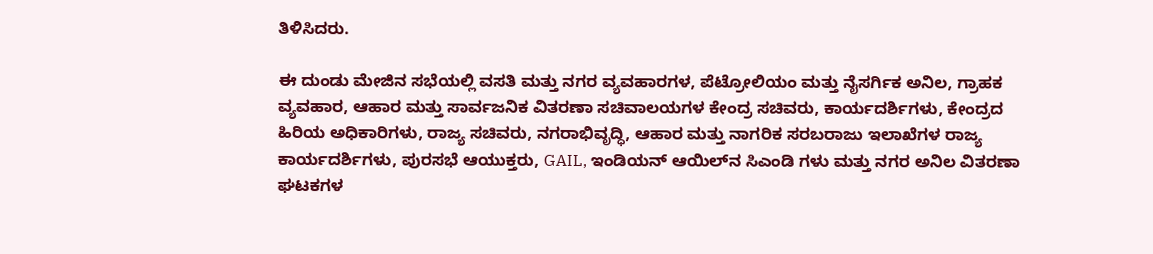ತಿಳಿಸಿದರು.

ಈ ದುಂಡು ಮೇಜಿನ ಸಭೆಯಲ್ಲಿ ವಸತಿ ಮತ್ತು ನಗರ ವ್ಯವಹಾರಗಳ, ಪೆಟ್ರೋಲಿಯಂ ಮತ್ತು ನೈಸರ್ಗಿಕ ಅನಿಲ, ಗ್ರಾಹಕ ವ್ಯವಹಾರ, ಆಹಾರ ಮತ್ತು ಸಾರ್ವಜನಿಕ ವಿತರಣಾ ಸಚಿವಾಲಯಗಳ ಕೇಂದ್ರ ಸಚಿವರು, ಕಾರ್ಯದರ್ಶಿಗಳು, ಕೇಂದ್ರದ ಹಿರಿಯ ಅಧಿಕಾರಿಗಳು, ರಾಜ್ಯ ಸಚಿವರು, ನಗರಾಭಿವೃದ್ಧಿ, ಆಹಾರ ಮತ್ತು ನಾಗರಿಕ ಸರಬರಾಜು ಇಲಾಖೆಗಳ ರಾಜ್ಯ ಕಾರ್ಯದರ್ಶಿಗಳು, ಪುರಸಭೆ ಆಯುಕ್ತರು, GAIL, ಇಂಡಿಯನ್ ಆಯಿಲ್‌ನ ಸಿಎಂಡಿ ಗಳು ಮತ್ತು ನಗರ ಅನಿಲ ವಿತರಣಾ ಘಟಕಗಳ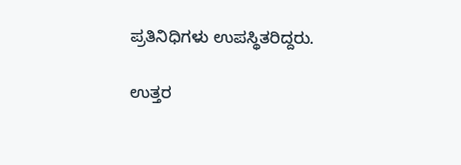ಪ್ರತಿನಿಧಿಗಳು ಉಪಸ್ಥಿತರಿದ್ದರು.

ಉತ್ತರ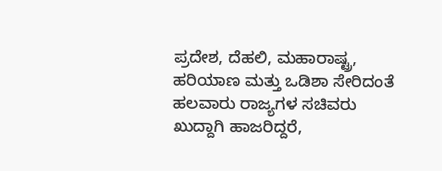ಪ್ರದೇಶ, ದೆಹಲಿ, ಮಹಾರಾಷ್ಟ್ರ, ಹರಿಯಾಣ ಮತ್ತು ಒಡಿಶಾ ಸೇರಿದಂತೆ ಹಲವಾರು ರಾಜ್ಯಗಳ ಸಚಿವರು ಖುದ್ದಾಗಿ ಹಾಜರಿದ್ದರೆ,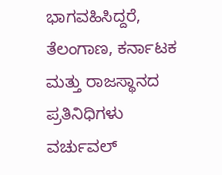ಭಾಗವಹಿಸಿದ್ದರೆ, ತೆಲಂಗಾಣ, ಕರ್ನಾಟಕ ಮತ್ತು ರಾಜಸ್ಥಾನದ ಪ್ರತಿನಿಧಿಗಳು ವರ್ಚುವಲ್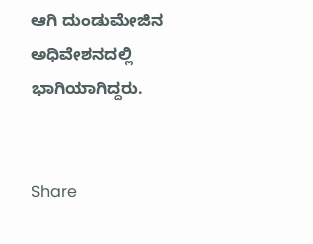ಆಗಿ ದುಂಡುಮೇಜಿನ ಅಧಿವೇಶನದಲ್ಲಿ ಭಾಗಿಯಾಗಿದ್ದರು.


Share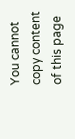You cannot copy content of this page